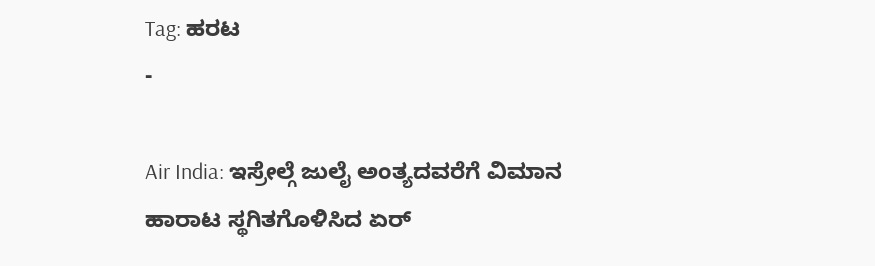Tag: ಹರಟ
-

Air India: ಇಸ್ರೇಲ್ಗೆ ಜುಲೈ ಅಂತ್ಯದವರೆಗೆ ವಿಮಾನ ಹಾರಾಟ ಸ್ಥಗಿತಗೊಳಿಸಿದ ಏರ್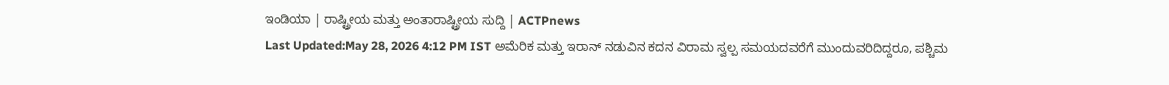ಇಂಡಿಯಾ | ರಾಷ್ಟ್ರೀಯ ಮತ್ತು ಅಂತಾರಾಷ್ಟ್ರೀಯ ಸುದ್ದಿ | ACTPnews
Last Updated:May 28, 2026 4:12 PM IST ಅಮೆರಿಕ ಮತ್ತು ಇರಾನ್ ನಡುವಿನ ಕದನ ವಿರಾಮ ಸ್ವಲ್ಪ ಸಮಯದವರೆಗೆ ಮುಂದುವರಿದಿದ್ದರೂ, ಪಶ್ಚಿಮ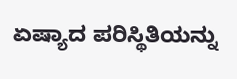ಏಷ್ಯಾದ ಪರಿಸ್ಥಿತಿಯನ್ನು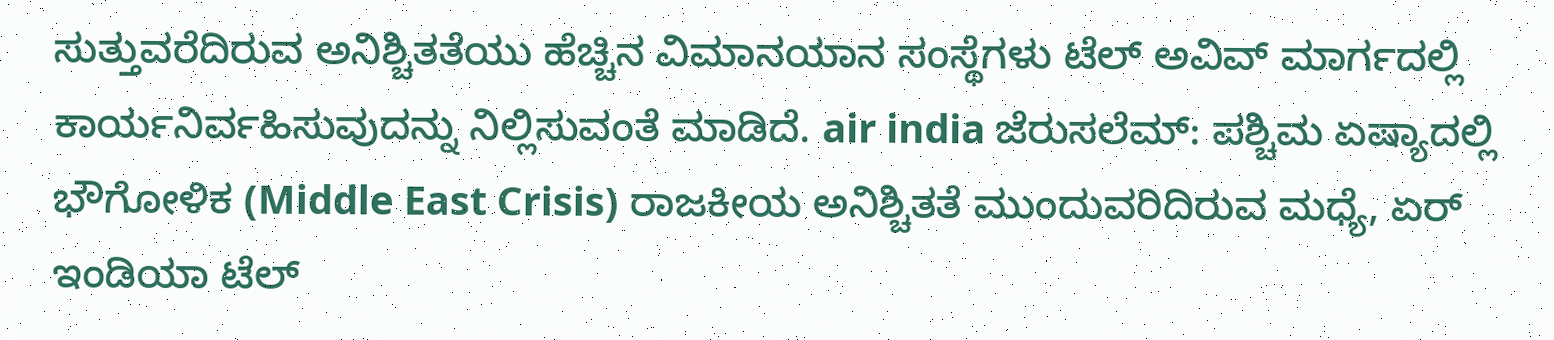ಸುತ್ತುವರೆದಿರುವ ಅನಿಶ್ಚಿತತೆಯು ಹೆಚ್ಚಿನ ವಿಮಾನಯಾನ ಸಂಸ್ಥೆಗಳು ಟೆಲ್ ಅವಿವ್ ಮಾರ್ಗದಲ್ಲಿ ಕಾರ್ಯನಿರ್ವಹಿಸುವುದನ್ನು ನಿಲ್ಲಿಸುವಂತೆ ಮಾಡಿದೆ. air india ಜೆರುಸಲೆಮ್: ಪಶ್ಚಿಮ ಏಷ್ಯಾದಲ್ಲಿ ಭೌಗೋಳಿಕ (Middle East Crisis) ರಾಜಕೀಯ ಅನಿಶ್ಚಿತತೆ ಮುಂದುವರಿದಿರುವ ಮಧ್ಯೆ, ಏರ್ ಇಂಡಿಯಾ ಟೆಲ್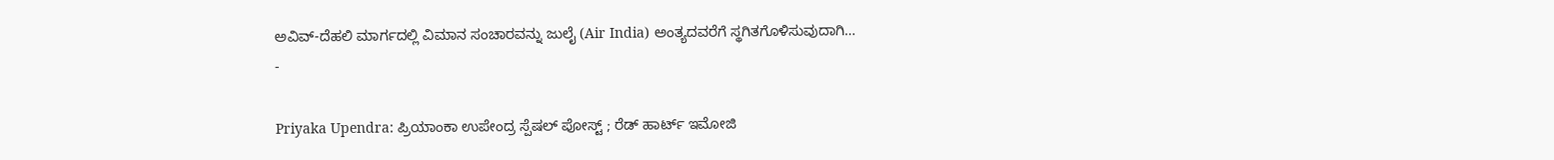ಅವಿವ್-ದೆಹಲಿ ಮಾರ್ಗದಲ್ಲಿ ವಿಮಾನ ಸಂಚಾರವನ್ನು ಜುಲೈ (Air India) ಅಂತ್ಯದವರೆಗೆ ಸ್ಥಗಿತಗೊಳಿಸುವುದಾಗಿ…
-

Priyaka Upendra: ಪ್ರಿಯಾಂಕಾ ಉಪೇಂದ್ರ ಸ್ಪೆಷಲ್ ಪೋಸ್ಟ್ ; ರೆಡ್ ಹಾರ್ಟ್ ಇಮೋಜಿ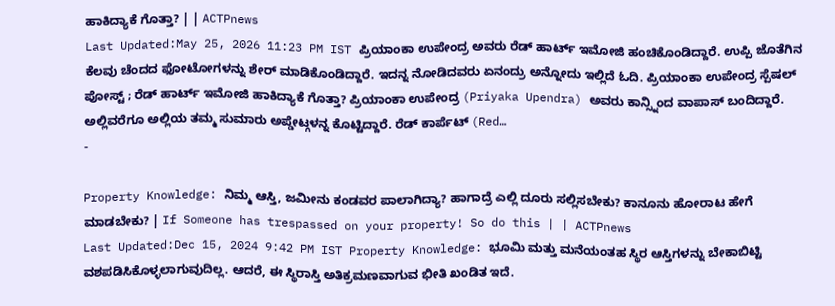ಹಾಕಿದ್ಯಾಕೆ ಗೊತ್ತಾ? | | ACTPnews
Last Updated:May 25, 2026 11:23 PM IST ಪ್ರಿಯಾಂಕಾ ಉಪೇಂದ್ರ ಅವರು ರೆಡ್ ಹಾರ್ಟ್ ಇಮೋಜಿ ಹಂಚಿಕೊಂಡಿದ್ದಾರೆ. ಉಪ್ಪಿ ಜೊತೆಗಿನ ಕೆಲವು ಚೆಂದದ ಫೋಟೋಗಳನ್ನು ಶೇರ್ ಮಾಡಿಕೊಂಡಿದ್ದಾರೆ. ಇದನ್ನ ನೋಡಿದವರು ಏನಂದ್ರು ಅನ್ನೋದು ಇಲ್ಲಿದೆ ಓದಿ. ಪ್ರಿಯಾಂಕಾ ಉಪೇಂದ್ರ ಸ್ಪೆಷಲ್ ಪೋಸ್ಟ್ ; ರೆಡ್ ಹಾರ್ಟ್ ಇಮೋಜಿ ಹಾಕಿದ್ಯಾಕೆ ಗೊತ್ತಾ? ಪ್ರಿಯಾಂಕಾ ಉಪೇಂದ್ರ (Priyaka Upendra) ಅವರು ಕಾನ್ಸ್ನಿಂದ ವಾಪಾಸ್ ಬಂದಿದ್ದಾರೆ. ಅಲ್ಲಿವರೆಗೂ ಅಲ್ಲಿಯ ತಮ್ಮ ಸುಮಾರು ಅಪ್ಡೇಟ್ಗಳನ್ನ ಕೊಟ್ಟಿದ್ದಾರೆ. ರೆಡ್ ಕಾರ್ಪೆಟ್ (Red…
-

Property Knowledge: ನಿಮ್ಮ ಆಸ್ತಿ, ಜಮೀನು ಕಂಡವರ ಪಾಲಾಗಿದ್ಯಾ? ಹಾಗಾದ್ರೆ ಎಲ್ಲಿ ದೂರು ಸಲ್ಲಿಸಬೇಕು? ಕಾನೂನು ಹೋರಾಟ ಹೇಗೆ ಮಾಡಬೇಕು? | If Someone has trespassed on your property! So do this | | ACTPnews
Last Updated:Dec 15, 2024 9:42 PM IST Property Knowledge: ಭೂಮಿ ಮತ್ತು ಮನೆಯಂತಹ ಸ್ಥಿರ ಆಸ್ತಿಗಳನ್ನು ಬೇಕಾಬಿಟ್ಟಿ ವಶಪಡಿಸಿಕೊಳ್ಳಲಾಗುವುದಿಲ್ಲ. ಆದರೆ, ಈ ಸ್ಥಿರಾಸ್ತಿ ಅತಿಕ್ರಮಣವಾಗುವ ಭೀತಿ ಖಂಡಿತ ಇದೆ.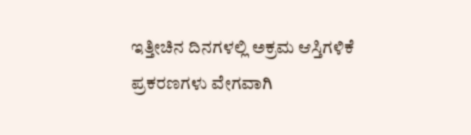ಇತ್ತೀಚಿನ ದಿನಗಳಲ್ಲಿ ಅಕ್ರಮ ಆಸ್ತಿಗಳಿಕೆ ಪ್ರಕರಣಗಳು ವೇಗವಾಗಿ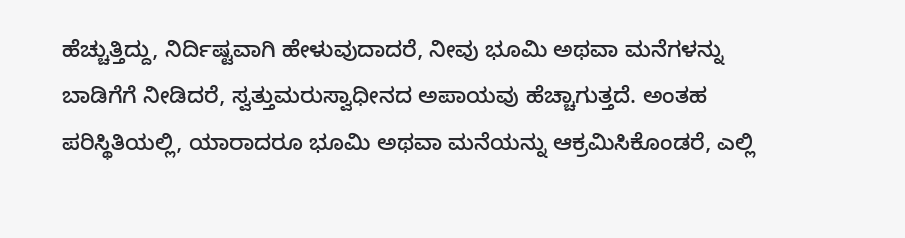ಹೆಚ್ಚುತ್ತಿದ್ದು, ನಿರ್ದಿಷ್ಟವಾಗಿ ಹೇಳುವುದಾದರೆ, ನೀವು ಭೂಮಿ ಅಥವಾ ಮನೆಗಳನ್ನು ಬಾಡಿಗೆಗೆ ನೀಡಿದರೆ, ಸ್ವತ್ತುಮರುಸ್ವಾಧೀನದ ಅಪಾಯವು ಹೆಚ್ಚಾಗುತ್ತದೆ. ಅಂತಹ ಪರಿಸ್ಥಿತಿಯಲ್ಲಿ, ಯಾರಾದರೂ ಭೂಮಿ ಅಥವಾ ಮನೆಯನ್ನು ಆಕ್ರಮಿಸಿಕೊಂಡರೆ, ಎಲ್ಲಿ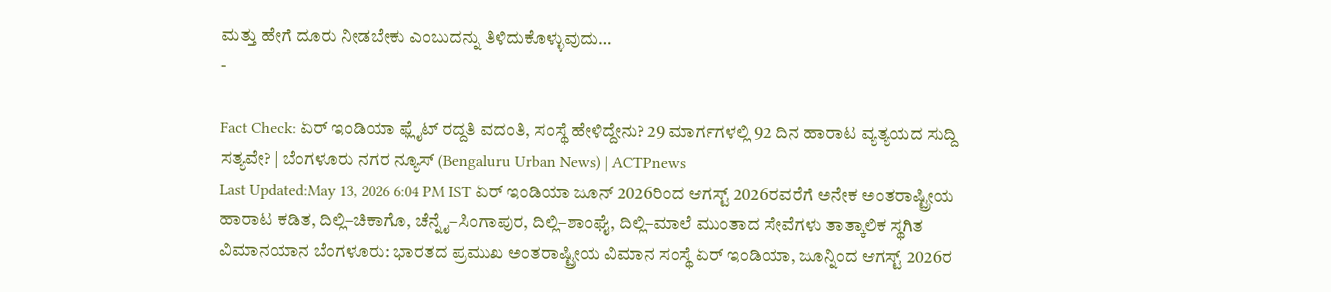ಮತ್ತು ಹೇಗೆ ದೂರು ನೀಡಬೇಕು ಎಂಬುದನ್ನು ತಿಳಿದುಕೊಳ್ಳುವುದು…
-

Fact Check: ಏರ್ ಇಂಡಿಯಾ ಫ್ಲೈಟ್ ರದ್ದತಿ ವದಂತಿ, ಸಂಸ್ಥೆ ಹೇಳಿದ್ದೇನು? 29 ಮಾರ್ಗಗಳಲ್ಲಿ 92 ದಿನ ಹಾರಾಟ ವ್ಯತ್ಯಯದ ಸುದ್ದಿ ಸತ್ಯವೇ? | ಬೆಂಗಳೂರು ನಗರ ನ್ಯೂಸ್ (Bengaluru Urban News) | ACTPnews
Last Updated:May 13, 2026 6:04 PM IST ಏರ್ ಇಂಡಿಯಾ ಜೂನ್ 2026ರಿಂದ ಆಗಸ್ಟ್ 2026ರವರೆಗೆ ಅನೇಕ ಅಂತರಾಷ್ಟ್ರೀಯ ಹಾರಾಟ ಕಡಿತ, ದಿಲ್ಲಿ–ಚಿಕಾಗೊ, ಚೆನ್ನೈ–ಸಿಂಗಾಪುರ, ದಿಲ್ಲಿ–ಶಾಂಘೈ, ದಿಲ್ಲಿ–ಮಾಲೆ ಮುಂತಾದ ಸೇವೆಗಳು ತಾತ್ಕಾಲಿಕ ಸ್ಥಗಿತ ವಿಮಾನಯಾನ ಬೆಂಗಳೂರು: ಭಾರತದ ಪ್ರಮುಖ ಅಂತರಾಷ್ಟ್ರೀಯ ವಿಮಾನ ಸಂಸ್ಥೆ ಏರ್ ಇಂಡಿಯಾ, ಜೂನ್ನಿಂದ ಆಗಸ್ಟ್ 2026ರ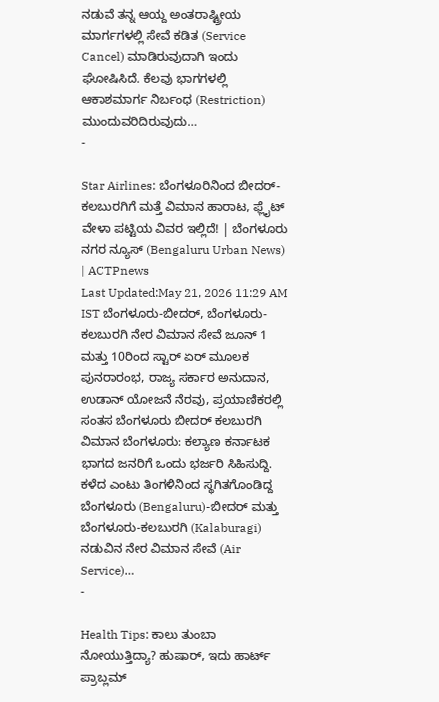ನಡುವೆ ತನ್ನ ಆಯ್ದ ಅಂತರಾಷ್ಟ್ರೀಯ ಮಾರ್ಗಗಳಲ್ಲಿ ಸೇವೆ ಕಡಿತ (Service Cancel) ಮಾಡಿರುವುದಾಗಿ ಇಂದು ಘೋಷಿಸಿದೆ. ಕೆಲವು ಭಾಗಗಳಲ್ಲಿ ಆಕಾಶಮಾರ್ಗ ನಿರ್ಬಂಧ (Restriction) ಮುಂದುವರಿದಿರುವುದು…
-

Star Airlines: ಬೆಂಗಳೂರಿನಿಂದ ಬೀದರ್-ಕಲಬುರಗಿಗೆ ಮತ್ತೆ ವಿಮಾನ ಹಾರಾಟ, ಫ್ಲೈಟ್ ವೇಳಾ ಪಟ್ಟಿಯ ವಿವರ ಇಲ್ಲಿದೆ! | ಬೆಂಗಳೂರು ನಗರ ನ್ಯೂಸ್ (Bengaluru Urban News) | ACTPnews
Last Updated:May 21, 2026 11:29 AM IST ಬೆಂಗಳೂರು-ಬೀದರ್, ಬೆಂಗಳೂರು-ಕಲಬುರಗಿ ನೇರ ವಿಮಾನ ಸೇವೆ ಜೂನ್ 1 ಮತ್ತು 10ರಿಂದ ಸ್ಟಾರ್ ಏರ್ ಮೂಲಕ ಪುನರಾರಂಭ, ರಾಜ್ಯ ಸರ್ಕಾರ ಅನುದಾನ, ಉಡಾನ್ ಯೋಜನೆ ನೆರವು, ಪ್ರಯಾಣಿಕರಲ್ಲಿ ಸಂತಸ ಬೆಂಗಳೂರು ಬೀದರ್ ಕಲಬುರಗಿ ವಿಮಾನ ಬೆಂಗಳೂರು: ಕಲ್ಯಾಣ ಕರ್ನಾಟಕ ಭಾಗದ ಜನರಿಗೆ ಒಂದು ಭರ್ಜರಿ ಸಿಹಿಸುದ್ದಿ. ಕಳೆದ ಎಂಟು ತಿಂಗಳಿನಿಂದ ಸ್ಥಗಿತಗೊಂಡಿದ್ದ ಬೆಂಗಳೂರು (Bengaluru)-ಬೀದರ್ ಮತ್ತು ಬೆಂಗಳೂರು-ಕಲಬುರಗಿ (Kalaburagi) ನಡುವಿನ ನೇರ ವಿಮಾನ ಸೇವೆ (Air Service)…
-

Health Tips: ಕಾಲು ತುಂಬಾ ನೋಯುತ್ತಿದ್ಯಾ? ಹುಷಾರ್, ಇದು ಹಾರ್ಟ್ ಪ್ರಾಬ್ಲಮ್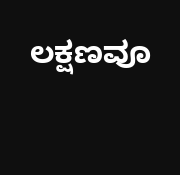ಲಕ್ಷಣವೂ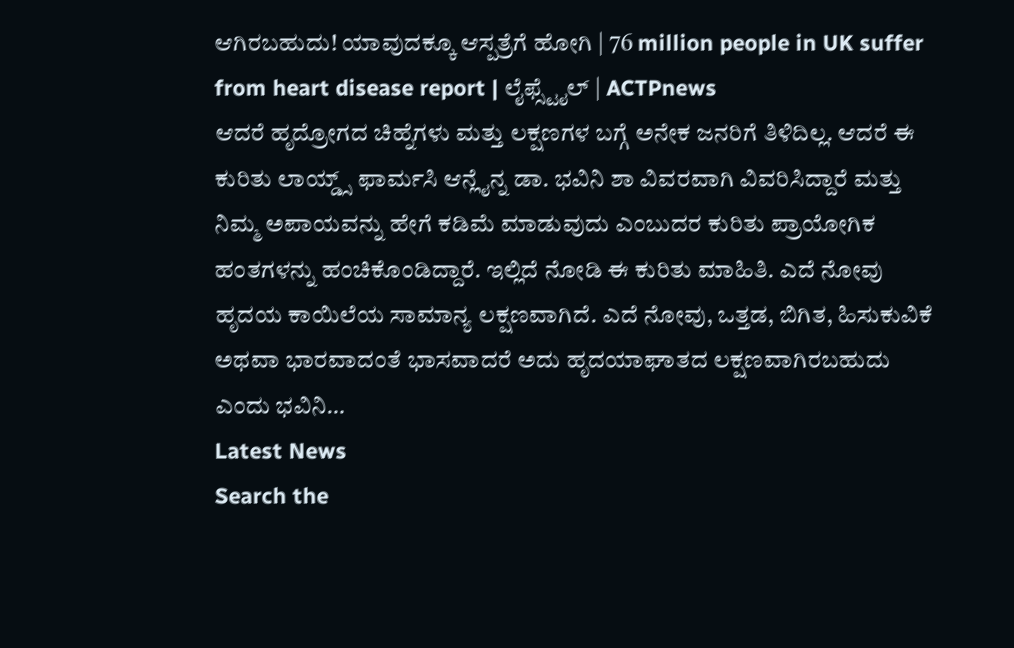ಆಗಿರಬಹುದು! ಯಾವುದಕ್ಕೂ ಆಸ್ಪತ್ರೆಗೆ ಹೋಗಿ | 76 million people in UK suffer from heart disease report | ಲೈಫ್ಸ್ಟೈಲ್ | ACTPnews
ಆದರೆ ಹೃದ್ರೋಗದ ಚಿಹ್ನೆಗಳು ಮತ್ತು ಲಕ್ಷಣಗಳ ಬಗ್ಗೆ ಅನೇಕ ಜನರಿಗೆ ತಿಳಿದಿಲ್ಲ. ಆದರೆ ಈ ಕುರಿತು ಲಾಯ್ಡ್ಸ್ ಫಾರ್ಮಸಿ ಆನ್ಲೈನ್ನ ಡಾ. ಭವಿನಿ ಶಾ ವಿವರವಾಗಿ ವಿವರಿಸಿದ್ದಾರೆ ಮತ್ತು ನಿಮ್ಮ ಅಪಾಯವನ್ನು ಹೇಗೆ ಕಡಿಮೆ ಮಾಡುವುದು ಎಂಬುದರ ಕುರಿತು ಪ್ರಾಯೋಗಿಕ ಹಂತಗಳನ್ನು ಹಂಚಿಕೊಂಡಿದ್ದಾರೆ. ಇಲ್ಲಿದೆ ನೋಡಿ ಈ ಕುರಿತು ಮಾಹಿತಿ. ಎದೆ ನೋವು ಹೃದಯ ಕಾಯಿಲೆಯ ಸಾಮಾನ್ಯ ಲಕ್ಷಣವಾಗಿದೆ. ಎದೆ ನೋವು, ಒತ್ತಡ, ಬಿಗಿತ, ಹಿಸುಕುವಿಕೆ ಅಥವಾ ಭಾರವಾದಂತೆ ಭಾಸವಾದರೆ ಅದು ಹೃದಯಾಘಾತದ ಲಕ್ಷಣವಾಗಿರಬಹುದು ಎಂದು ಭವಿನಿ…
Latest News
Search the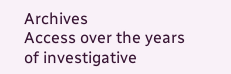Archives
Access over the years of investigative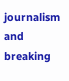journalism and breaking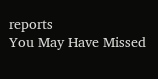reports
You May Have Missed